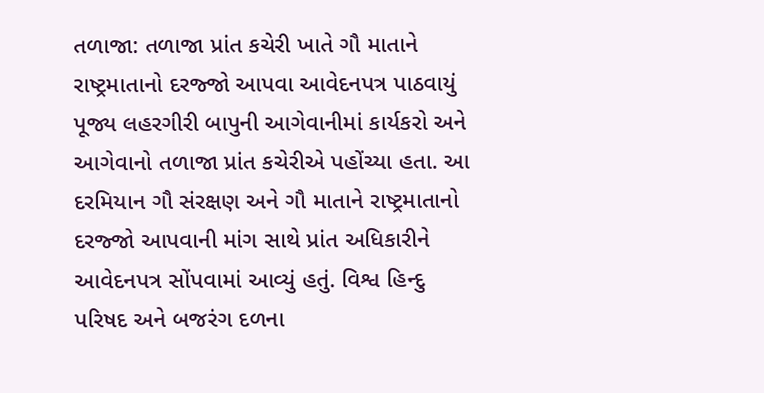તળાજા: તળાજા પ્રાંત કચેરી ખાતે ગૌ માતાને રાષ્ટ્રમાતાનો દરજ્જો આપવા આવેદનપત્ર પાઠવાયું
પૂજ્ય લહરગીરી બાપુની આગેવાનીમાં કાર્યકરો અને આગેવાનો તળાજા પ્રાંત કચેરીએ પહોંચ્યા હતા. આ દરમિયાન ગૌ સંરક્ષણ અને ગૌ માતાને રાષ્ટ્રમાતાનો દરજ્જો આપવાની માંગ સાથે પ્રાંત અધિકારીને આવેદનપત્ર સોંપવામાં આવ્યું હતું. વિશ્વ હિન્દુ પરિષદ અને બજરંગ દળના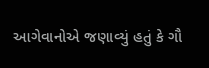આગેવાનોએ જણાવ્યું હતું કે ગૌ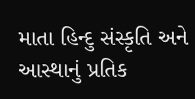માતા હિન્દુ સંસ્કૃતિ અને આસ્થાનું પ્રતિક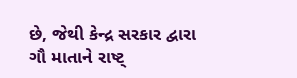છે, જેથી કેન્દ્ર સરકાર દ્વારા ગૌ માતાને રાષ્ટ્